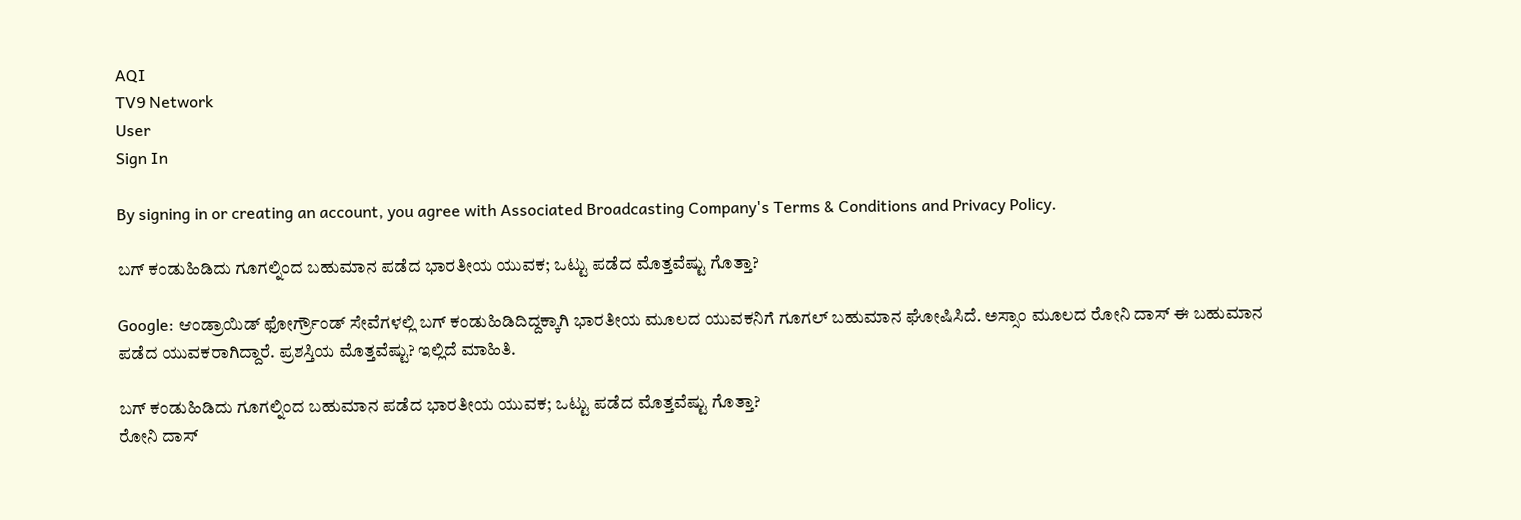AQI
TV9 Network
User
Sign In

By signing in or creating an account, you agree with Associated Broadcasting Company's Terms & Conditions and Privacy Policy.

ಬಗ್ ಕಂಡುಹಿಡಿದು ಗೂಗಲ್ನಿಂದ ಬಹುಮಾನ ಪಡೆದ ಭಾರತೀಯ ಯುವಕ; ಒಟ್ಟು ಪಡೆದ ಮೊತ್ತವೆಷ್ಟು ಗೊತ್ತಾ?

Google: ಆಂಡ್ರಾಯಿಡ್ ಫೋರ್ಗ್ರೌಂಡ್ ಸೇವೆಗಳಲ್ಲಿ ಬಗ್ ಕಂಡುಹಿಡಿದಿದ್ದಕ್ಕಾಗಿ ಭಾರತೀಯ ಮೂಲದ ಯುವಕನಿಗೆ ಗೂಗಲ್ ಬಹುಮಾನ ಘೋಷಿಸಿದೆ. ಅಸ್ಸಾಂ ಮೂಲದ ರೋನಿ ದಾಸ್ ಈ ಬಹುಮಾನ ಪಡೆದ ಯುವಕರಾಗಿದ್ದಾರೆ. ಪ್ರಶಸ್ತಿಯ ಮೊತ್ತವೆಷ್ಟು? ಇಲ್ಲಿದೆ ಮಾಹಿತಿ.

ಬಗ್ ಕಂಡುಹಿಡಿದು ಗೂಗಲ್ನಿಂದ ಬಹುಮಾನ ಪಡೆದ ಭಾರತೀಯ ಯುವಕ; ಒಟ್ಟು ಪಡೆದ ಮೊತ್ತವೆಷ್ಟು ಗೊತ್ತಾ?
ರೋನಿ ದಾಸ್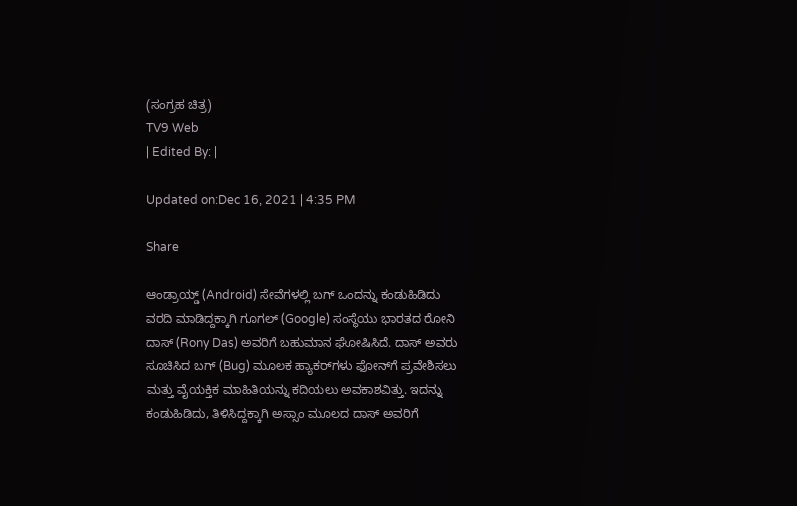(ಸಂಗ್ರಹ ಚಿತ್ರ)
TV9 Web
| Edited By: |

Updated on:Dec 16, 2021 | 4:35 PM

Share

ಆಂಡ್ರಾಯ್ಡ್ (Android) ಸೇವೆಗಳಲ್ಲಿ ಬಗ್ ಒಂದನ್ನು ಕಂಡುಹಿಡಿದು ವರದಿ ಮಾಡಿದ್ದಕ್ಕಾಗಿ ಗೂಗಲ್ (Google) ಸಂಸ್ಥೆಯು ಭಾರತದ ರೋನಿ ದಾಸ್ (Rony Das) ಅವರಿಗೆ ಬಹುಮಾನ ಘೋಷಿಸಿದೆ. ದಾಸ್ ಅವರು ಸೂಚಿಸಿದ ಬಗ್ (Bug) ಮೂಲಕ ಹ್ಯಾಕರ್‌ಗಳು ಫೋನ್‌ಗೆ ಪ್ರವೇಶಿಸಲು ಮತ್ತು ವೈಯಕ್ತಿಕ ಮಾಹಿತಿಯನ್ನು ಕದಿಯಲು ಅವಕಾಶವಿತ್ತು. ಇದನ್ನು ಕಂಡುಹಿಡಿದು, ತಿಳಿಸಿದ್ದಕ್ಕಾಗಿ ಅಸ್ಸಾಂ ಮೂಲದ ದಾಸ್ ಅವರಿಗೆ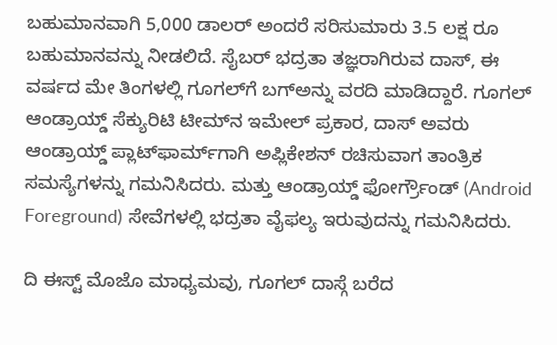ಬಹುಮಾನವಾಗಿ 5,000 ಡಾಲರ್ ಅಂದರೆ ಸರಿಸುಮಾರು 3.5 ಲಕ್ಷ ರೂ ಬಹುಮಾನವನ್ನು ನೀಡಲಿದೆ. ಸೈಬರ್ ಭದ್ರತಾ ತಜ್ಞರಾಗಿರುವ ದಾಸ್, ಈ ವರ್ಷದ ಮೇ ತಿಂಗಳಲ್ಲಿ ಗೂಗಲ್‌ಗೆ ಬಗ್ಅನ್ನು ವರದಿ ಮಾಡಿದ್ದಾರೆ. ಗೂಗಲ್ ಆಂಡ್ರಾಯ್ಡ್ ಸೆಕ್ಯುರಿಟಿ ಟೀಮ್‌ನ ಇಮೇಲ್ ಪ್ರಕಾರ, ದಾಸ್ ಅವರು ಆಂಡ್ರಾಯ್ಡ್ ಪ್ಲಾಟ್‌ಫಾರ್ಮ್‌ಗಾಗಿ ಅಪ್ಲಿಕೇಶನ್ ರಚಿಸುವಾಗ ತಾಂತ್ರಿಕ ಸಮಸ್ಯೆಗಳನ್ನು ಗಮನಿಸಿದರು. ಮತ್ತು ಆಂಡ್ರಾಯ್ಡ್ ಫೋರ್ಗ್ರೌಂಡ್ (Android Foreground) ಸೇವೆಗಳಲ್ಲಿ ಭದ್ರತಾ ವೈಫಲ್ಯ ಇರುವುದನ್ನು ಗಮನಿಸಿದರು.

ದಿ ಈಸ್ಟ್ ಮೊಜೊ ಮಾಧ್ಯಮವು, ಗೂಗಲ್ ದಾಸ್ಗೆ ಬರೆದ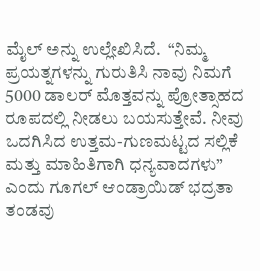ಮೈಲ್ ಅನ್ನು ಉಲ್ಲೇಖಿಸಿದೆ.  “ನಿಮ್ಮ ಪ್ರಯತ್ನಗಳನ್ನು ಗುರುತಿಸಿ ನಾವು ನಿಮಗೆ 5000 ಡಾಲರ್ ಮೊತ್ತವನ್ನು ಪ್ರೋತ್ಸಾಹದ ರೂಪದಲ್ಲಿ ನೀಡಲು ಬಯಸುತ್ತೇವೆ. ನೀವು ಒದಗಿಸಿದ ಉತ್ತಮ-ಗುಣಮಟ್ಟದ ಸಲ್ಲಿಕೆ ಮತ್ತು ಮಾಹಿತಿಗಾಗಿ ಧನ್ಯವಾದಗಳು” ಎಂದು ಗೂಗಲ್ ಆಂಡ್ರಾಯಿಡ್ ಭದ್ರತಾ ತಂಡವು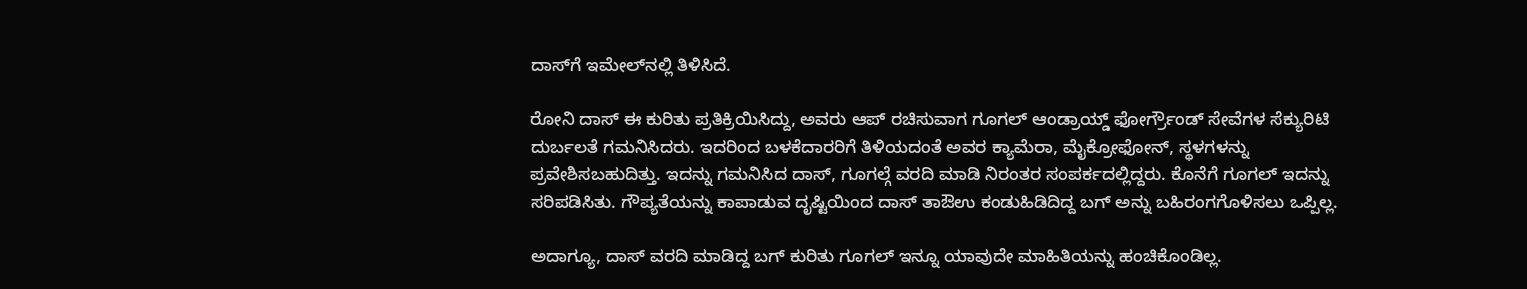ದಾಸ್‌ಗೆ ಇಮೇಲ್‌ನಲ್ಲಿ ತಿಳಿಸಿದೆ.

ರೋನಿ ದಾಸ್ ಈ ಕುರಿತು ಪ್ರತಿಕ್ರಿಯಿಸಿದ್ದು, ಅವರು ಆಪ್ ರಚಿಸುವಾಗ ಗೂಗಲ್ ಆಂಡ್ರಾಯ್ಡ್ ಫೋರ್ಗ್ರೌಂಡ್ ಸೇವೆಗಳ ಸೆಕ್ಯುರಿಟಿ ದುರ್ಬಲತೆ ಗಮನಿಸಿದರು. ಇದರಿಂದ ಬಳಕೆದಾರರಿಗೆ ತಿಳಿಯದಂತೆ ಅವರ ಕ್ಯಾಮೆರಾ, ಮೈಕ್ರೋಫೋನ್, ಸ್ಥಳಗಳನ್ನು ಪ್ರವೇಶಿಸಬಹುದಿತ್ತು. ಇದನ್ನು ಗಮನಿಸಿದ ದಾಸ್, ಗೂಗಲ್ಗೆ ವರದಿ ಮಾಡಿ ನಿರಂತರ ಸಂಪರ್ಕದಲ್ಲಿದ್ದರು. ಕೊನೆಗೆ ಗೂಗಲ್ ಇದನ್ನು ಸರಿಪಡಿಸಿತು. ಗೌಪ್ಯತೆಯನ್ನು ಕಾಪಾಡುವ ದೃಷ್ಟಿಯಿಂದ ದಾಸ್ ತಾಔಉ ಕಂಡುಹಿಡಿದಿದ್ದ ಬಗ್ ಅನ್ನು ಬಹಿರಂಗಗೊಳಿಸಲು ಒಪ್ಪಿಲ್ಲ.

ಅದಾಗ್ಯೂ, ದಾಸ್ ವರದಿ ಮಾಡಿದ್ದ ಬಗ್ ಕುರಿತು ಗೂಗಲ್ ಇನ್ನೂ ಯಾವುದೇ ಮಾಹಿತಿಯನ್ನು ಹಂಚಿಕೊಂಡಿಲ್ಲ.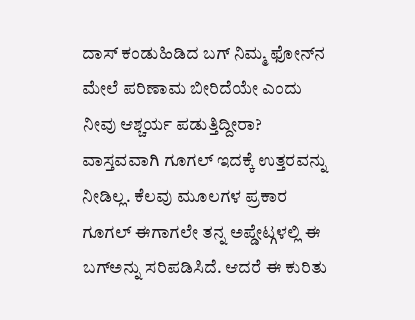ದಾಸ್ ಕಂಡುಹಿಡಿದ ಬಗ್ ನಿಮ್ಮ ಫೋನ್‌ನ ಮೇಲೆ ಪರಿಣಾಮ ಬೀರಿದೆಯೇ ಎಂದು ನೀವು ಆಶ್ಚರ್ಯ ಪಡುತ್ತಿದ್ದೀರಾ? ವಾಸ್ತವವಾಗಿ ಗೂಗಲ್ ಇದಕ್ಕೆ ಉತ್ತರವನ್ನು ನೀಡಿಲ್ಲ. ಕೆಲವು ಮೂಲಗಳ ಪ್ರಕಾರ ಗೂಗಲ್ ಈಗಾಗಲೇ ತನ್ನ ಅಪ್ಡೇಟ್ಗಳಲ್ಲಿ ಈ ಬಗ್ಅನ್ನು ಸರಿಪಡಿಸಿದೆ. ಆದರೆ ಈ ಕುರಿತು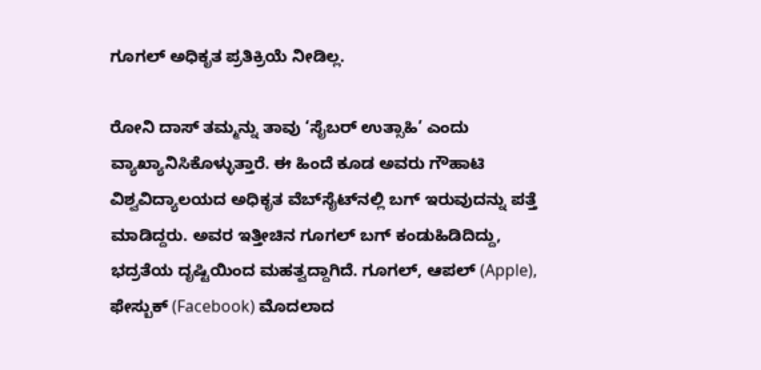ಗೂಗಲ್ ಅಧಿಕೃತ ಪ್ರತಿಕ್ರಿಯೆ ನೀಡಿಲ್ಲ.

ರೋನಿ ದಾಸ್ ತಮ್ಮನ್ನು ತಾವು ‘ಸೈಬರ್ ಉತ್ಸಾಹಿ’ ಎಂದು ವ್ಯಾಖ್ಯಾನಿಸಿಕೊಳ್ಳುತ್ತಾರೆ. ಈ ಹಿಂದೆ ಕೂಡ ಅವರು ಗೌಹಾಟಿ ವಿಶ್ವವಿದ್ಯಾಲಯದ ಅಧಿಕೃತ ವೆಬ್‌ಸೈಟ್‌ನಲ್ಲಿ ಬಗ್ ಇರುವುದನ್ನು ಪತ್ತೆ ಮಾಡಿದ್ದರು. ಅವರ ಇತ್ತೀಚಿನ ಗೂಗಲ್ ಬಗ್ ಕಂಡುಹಿಡಿದಿದ್ದು, ಭದ್ರತೆಯ ದೃಷ್ಟಿಯಿಂದ ಮಹತ್ವದ್ದಾಗಿದೆ. ಗೂಗಲ್, ಆಪಲ್ (Apple), ಫೇಸ್ಬುಕ್ (Facebook) ಮೊದಲಾದ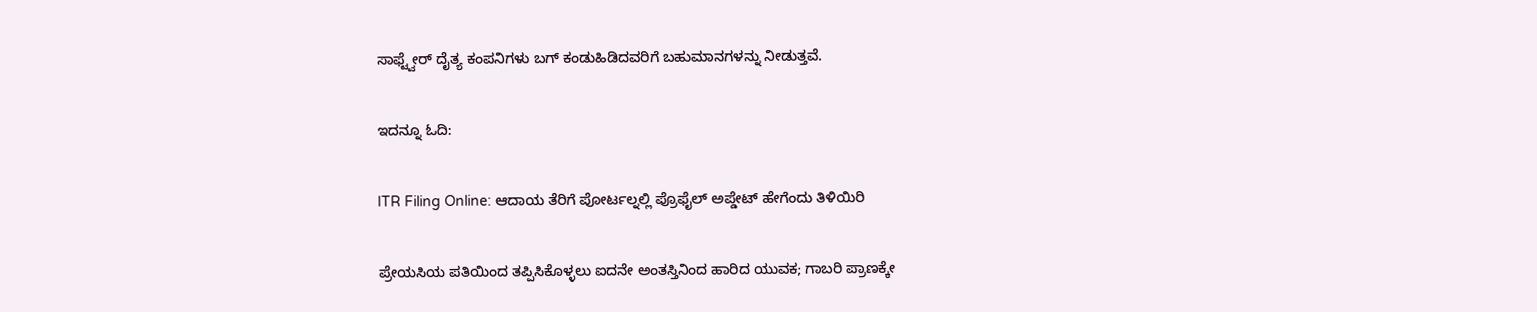ಸಾಫ್ಟ್ವೇರ್ ದೈತ್ಯ ಕಂಪನಿಗಳು ಬಗ್ ಕಂಡುಹಿಡಿದವರಿಗೆ ಬಹುಮಾನಗಳನ್ನು ನೀಡುತ್ತವೆ.

ಇದನ್ನೂ ಓದಿ:

ITR Filing Online: ಆದಾಯ ತೆರಿಗೆ ಪೋರ್ಟಲ್ನಲ್ಲಿ ಪ್ರೊಫೈಲ್ ಅಪ್ಡೇಟ್ ಹೇಗೆಂದು ತಿಳಿಯಿರಿ

ಪ್ರೇಯಸಿಯ ಪತಿಯಿಂದ ತಪ್ಪಿಸಿಕೊಳ್ಳಲು ಐದನೇ ಅಂತಸ್ತಿನಿಂದ ಹಾರಿದ ಯುವಕ; ಗಾಬರಿ ಪ್ರಾಣಕ್ಕೇ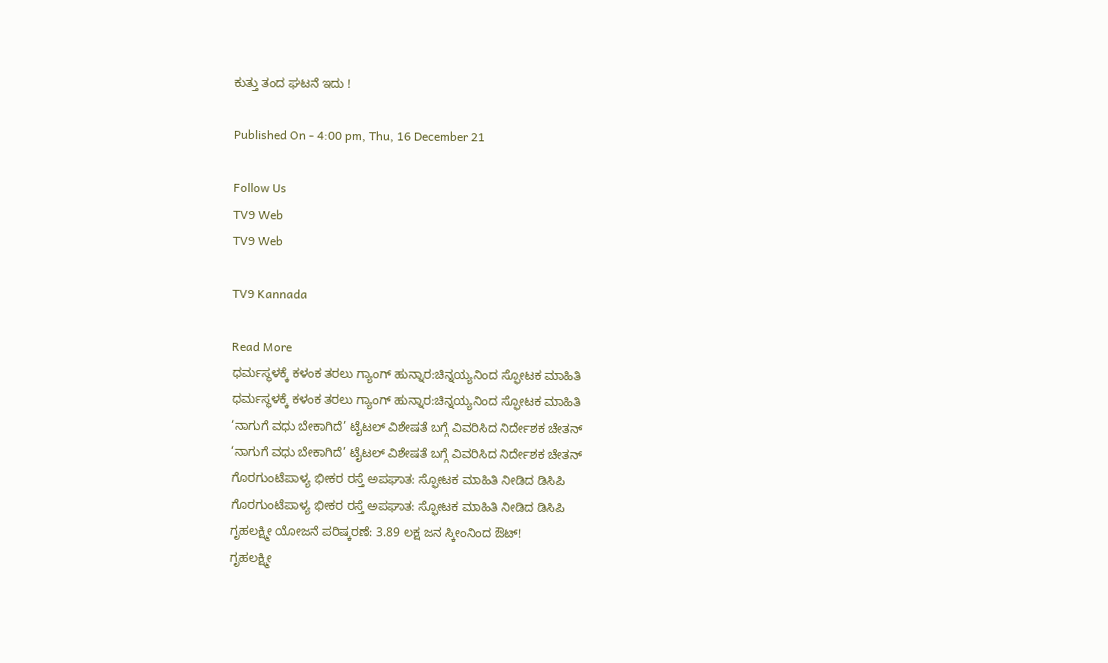ಕುತ್ತು ತಂದ ಘಟನೆ ಇದು !

Published On - 4:00 pm, Thu, 16 December 21

Follow Us
TV9 Web
TV9 Web

TV9 Kannada

Read More
ಧರ್ಮಸ್ಥಳಕ್ಕೆ ಕಳಂಕ ತರಲು ಗ್ಯಾಂಗ್ ಹುನ್ನಾರ:ಚಿನ್ನಯ್ಯನಿಂದ ಸ್ಫೋಟಕ ಮಾಹಿತಿ
ಧರ್ಮಸ್ಥಳಕ್ಕೆ ಕಳಂಕ ತರಲು ಗ್ಯಾಂಗ್ ಹುನ್ನಾರ:ಚಿನ್ನಯ್ಯನಿಂದ ಸ್ಫೋಟಕ ಮಾಹಿತಿ
‘ನಾಗುಗೆ ವಧು ಬೇಕಾಗಿದೆ’ ಟೈಟಲ್ ವಿಶೇಷತೆ ಬಗ್ಗೆ ವಿವರಿಸಿದ ನಿರ್ದೇಶಕ ಚೇತನ್
‘ನಾಗುಗೆ ವಧು ಬೇಕಾಗಿದೆ’ ಟೈಟಲ್ ವಿಶೇಷತೆ ಬಗ್ಗೆ ವಿವರಿಸಿದ ನಿರ್ದೇಶಕ ಚೇತನ್
ಗೊರಗುಂಟೆಪಾಳ್ಯ ಭೀಕರ ರಸ್ತೆ ಅಪಘಾತ: ಸ್ಫೋಟಕ ಮಾಹಿತಿ ನೀಡಿದ ಡಿಸಿಪಿ
ಗೊರಗುಂಟೆಪಾಳ್ಯ ಭೀಕರ ರಸ್ತೆ ಅಪಘಾತ: ಸ್ಫೋಟಕ ಮಾಹಿತಿ ನೀಡಿದ ಡಿಸಿಪಿ
ಗೃಹಲಕ್ಷ್ಮೀ ಯೋಜನೆ ಪರಿಷ್ಕರಣೆ: 3.89 ಲಕ್ಷ ಜನ ಸ್ಕೀಂನಿಂದ ಔಟ್!
ಗೃಹಲಕ್ಷ್ಮೀ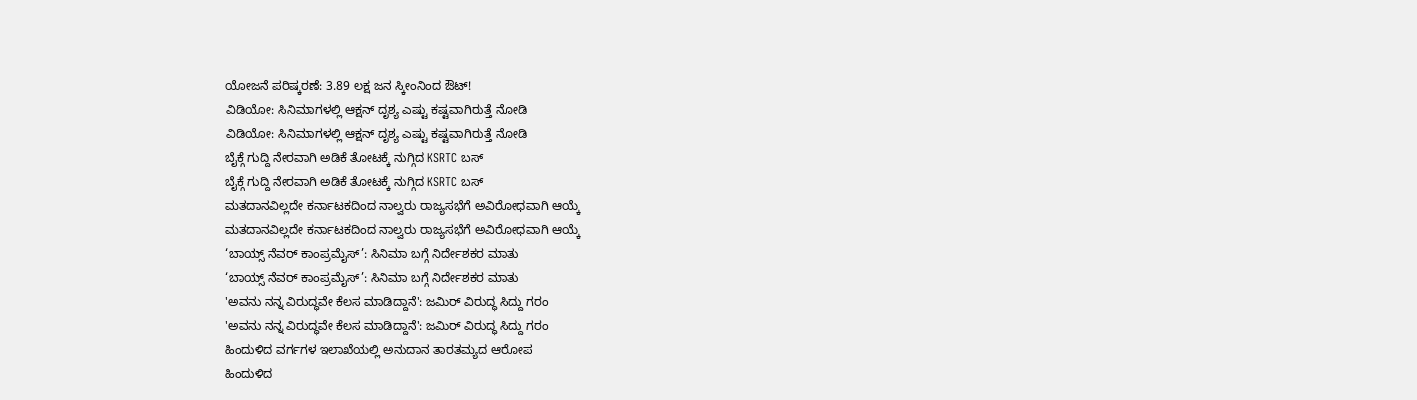ಯೋಜನೆ ಪರಿಷ್ಕರಣೆ: 3.89 ಲಕ್ಷ ಜನ ಸ್ಕೀಂನಿಂದ ಔಟ್!
ವಿಡಿಯೋ: ಸಿನಿಮಾಗಳಲ್ಲಿ ಆಕ್ಷನ್ ದೃಶ್ಯ ಎಷ್ಟು ಕಷ್ಟವಾಗಿರುತ್ತೆ ನೋಡಿ
ವಿಡಿಯೋ: ಸಿನಿಮಾಗಳಲ್ಲಿ ಆಕ್ಷನ್ ದೃಶ್ಯ ಎಷ್ಟು ಕಷ್ಟವಾಗಿರುತ್ತೆ ನೋಡಿ
ಬೈಕ್ಗೆ ಗುದ್ದಿ ನೇರವಾಗಿ ಅಡಿಕೆ ತೋಟಕ್ಕೆ ನುಗ್ಗಿದ KSRTC ಬಸ್
ಬೈಕ್ಗೆ ಗುದ್ದಿ ನೇರವಾಗಿ ಅಡಿಕೆ ತೋಟಕ್ಕೆ ನುಗ್ಗಿದ KSRTC ಬಸ್
ಮತದಾನವಿಲ್ಲದೇ ಕರ್ನಾಟಕದಿಂದ ನಾಲ್ವರು ರಾಜ್ಯಸಭೆಗೆ ಅವಿರೋಧವಾಗಿ ಆಯ್ಕೆ
ಮತದಾನವಿಲ್ಲದೇ ಕರ್ನಾಟಕದಿಂದ ನಾಲ್ವರು ರಾಜ್ಯಸಭೆಗೆ ಅವಿರೋಧವಾಗಿ ಆಯ್ಕೆ
‘ಬಾಯ್ಸ್ ನೆವರ್ ಕಾಂಪ್ರಮೈಸ್’: ಸಿನಿಮಾ ಬಗ್ಗೆ ನಿರ್ದೇಶಕರ ಮಾತು
‘ಬಾಯ್ಸ್ ನೆವರ್ ಕಾಂಪ್ರಮೈಸ್’: ಸಿನಿಮಾ ಬಗ್ಗೆ ನಿರ್ದೇಶಕರ ಮಾತು
'ಅವನು ನನ್ನ ವಿರುದ್ಧವೇ ಕೆಲಸ ಮಾಡಿದ್ದಾನೆ': ಜಮಿರ್ ವಿರುದ್ಧ ಸಿದ್ದು ಗರಂ
'ಅವನು ನನ್ನ ವಿರುದ್ಧವೇ ಕೆಲಸ ಮಾಡಿದ್ದಾನೆ': ಜಮಿರ್ ವಿರುದ್ಧ ಸಿದ್ದು ಗರಂ
ಹಿಂದುಳಿದ ವರ್ಗಗಳ ಇಲಾಖೆಯಲ್ಲಿ ಅನುದಾನ ತಾರತಮ್ಯದ ಆರೋಪ
ಹಿಂದುಳಿದ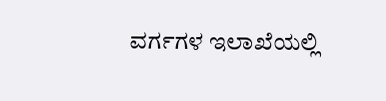ವರ್ಗಗಳ ಇಲಾಖೆಯಲ್ಲಿ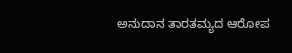ಅನುದಾನ ತಾರತಮ್ಯದ ಆರೋಪ